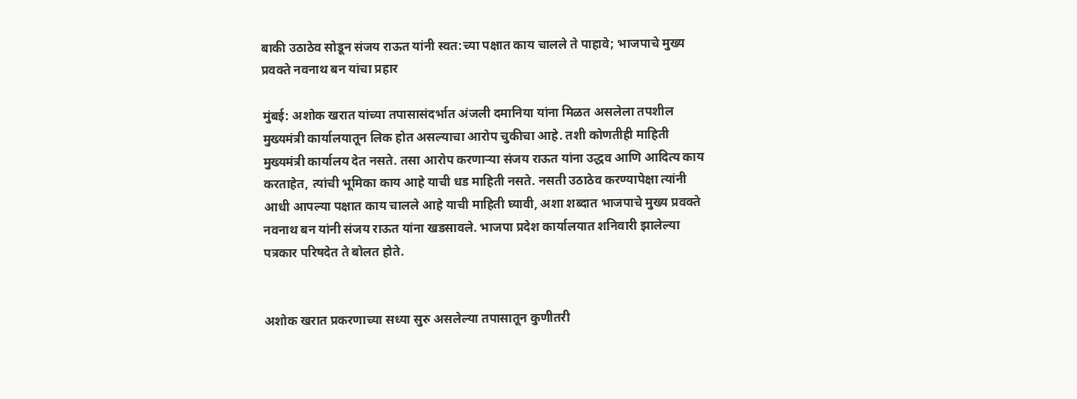बाकी उठाठेव सोडून संजय राऊत यांनी स्वत:च्या पक्षात काय चालले ते पाहावे; भाजपाचे मुख्य प्रवक्ते नवनाथ बन यांचा प्रहार

मुंबई: अशोक खरात यांच्या तपासासंदर्भात अंजली दमानिया यांना मिळत असलेला तपशील मुख्यमंत्री कार्यालयातून लिक होत असल्याचा आरोप चुकीचा आहे. तशी कोणतीही माहिती मुख्यमंत्री कार्यालय देत नसते. तसा आरोप करणाऱ्या संजय राऊत यांना उद्धव आणि आदित्य काय करताहेत, त्यांची भूमिका काय आहे याची धड माहिती नसते. नसती उठाठेव करण्यापेक्षा त्यांनी आधी आपल्या पक्षात काय चालले आहे याची माहिती घ्यावी, अशा शब्दात भाजपाचे मुख्य प्रवक्ते नवनाथ बन यांनी संजय राऊत यांना खडसावले. भाजपा प्रदेश कार्यालयात शनिवारी झालेल्या पत्रकार परिषदेत ते बोलत होते.


अशोक खरात प्रकरणाच्या सध्या सुरु असलेल्या तपासातून कुणीतरी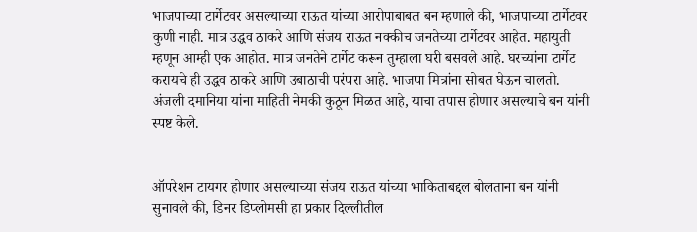भाजपाच्या टार्गेटवर असल्याच्या राऊत यांच्या आरोपाबाबत बन म्हणाले की, भाजपाच्या टार्गेटवर कुणी नाही. मात्र उद्धव ठाकरे आणि संजय राऊत नक्कीच जनतेच्या टार्गेटवर आहेत. महायुती म्हणून आम्ही एक आहोत. मात्र जनतेने टार्गेट करून तुम्हाला घरी बसवले आहे. घरच्यांना टार्गेट करायचे ही उद्धव ठाकरे आणि उबाठाची परंपरा आहे. भाजपा मित्रांना सोबत घेऊन चालतो. अंजली दमानिया यांना माहिती नेमकी कुठून मिळत आहे, याचा तपास होणार असल्याचे बन यांनी स्पष्ट केले.


ऑपरेशन टायगर होणार असल्याच्या संजय राऊत यांच्या भाकिताबद्दल बोलताना बन यांनी सुनावले की, डिनर डिप्लोमसी हा प्रकार दिल्लीतील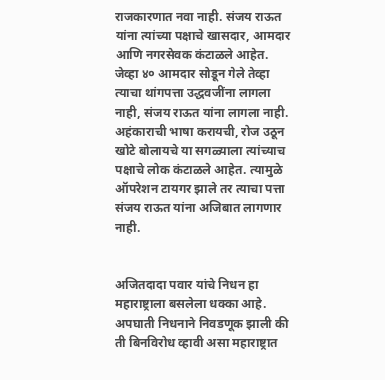राजकारणात नवा नाही. संजय राऊत यांना त्यांच्या पक्षाचे खासदार, आमदार आणि नगरसेवक कंटाळले आहेत. जेव्हा ४० आमदार सोडून गेले तेव्हा त्याचा थांगपत्ता उद्धवजींना लागला नाही, संजय राऊत यांना लागला नाही. अहंकाराची भाषा करायची, रोज उठून खोटे बोलायचे या सगळ्याला त्यांच्याच पक्षाचे लोक कंटाळले आहेत. त्यामुळे ऑपरेशन टायगर झाले तर त्याचा पत्ता संजय राऊत यांना अजिबात लागणार नाही.


अजितदादा पवार यांचे निधन हा महाराष्ट्राला बसलेला धक्का आहे. अपघाती निधनाने निवडणूक झाली की ती बिनविरोध व्हावी असा महाराष्ट्रात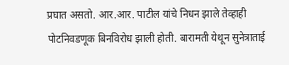प्रघात असतो. आर.आर. पाटील यांचे निधन झाले तेव्हाही पोटनिवडणूक बिनविरोध झाली होती. बारामती येथून सुनेत्राताई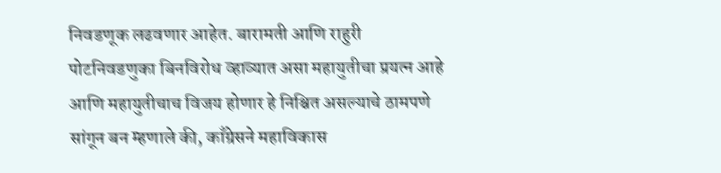निवडणूक लढवणार आहेत. बारामती आणि राहुरी पोटनिवडणुका बिनविरोध व्हाव्यात असा महायुतीचा प्रयत्न आहे आणि महायुतीचाच विजय होणार हे निश्चित असल्याचे ठामपणे सांगून बन म्हणाले की, काँग्रेसने महाविकास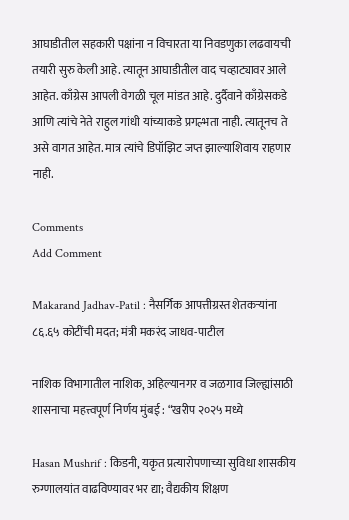आघाडीतील सहकारी पक्षांना न विचारता या निवडणुका लढवायची तयारी सुरु केली आहे. त्यातून आघाडीतील वाद चव्हाट्यावर आले आहेत. काँग्रेस आपली वेगळी चूल मांडत आहे. दुर्दैवाने काँग्रेसकडे आणि त्यांचे नेते राहुल गांधी यांच्याकडे प्रगल्भता नाही. त्यातूनच ते असे वागत आहेत. मात्र त्यांचे डिपॉझिट जप्त झाल्याशिवाय राहणार नाही.

Comments
Add Comment

Makarand Jadhav-Patil : नैसर्गिक आपत्तीग्रस्त शेतकऱ्यांना ८६.६५ कोटींची मदत; मंत्री मकरंद जाधव-पाटील

नाशिक विभागातील नाशिक, अहिल्यानगर व जळगाव जिल्ह्यांसाठी शासनाचा महत्त्वपूर्ण निर्णय मुंबई : “खरीप २०२५ मध्ये

Hasan Mushrif : किडनी, यकृत प्रत्यारोपणाच्या सुविधा शासकीय रुग्णालयांत वाढविण्यावर भर द्या; वैद्यकीय शिक्षण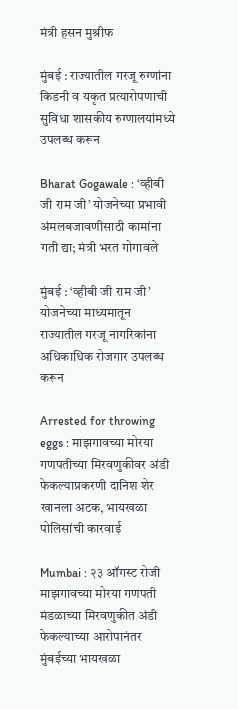मंत्री हसन मुश्रीफ

मुंबई : राज्यातील गरजू रुग्णांना किडनी व यकृत प्रत्यारोपणाची सुविधा शासकीय रुग्णालयांमध्ये उपलब्ध करून

Bharat Gogawale : ‘व्हीबी जी राम जी’ योजनेच्या प्रभावी अंमलबजावणीसाठी कामांना गती द्या; मंत्री भरत गोगावले

मुंबई : ‘व्हीबी जी राम जी’ योजनेच्या माध्यमातून राज्यातील गरजू नागरिकांना अधिकाधिक रोजगार उपलब्ध करून

Arrested for throwing eggs : माझगावच्या मोरया गणपतीच्या मिरवणुकीवर अंडी फेकल्याप्रकरणी दानिश शेर खानला अटक, भायखळा पोलिसांची कारवाई

Mumbai : २३ ऑगस्ट रोजी माझगावच्या मोरया गणपती मंडळाच्या मिरवणुकीत अंडी फेकल्याच्या आरोपानंतर मुंबईच्या भायखळा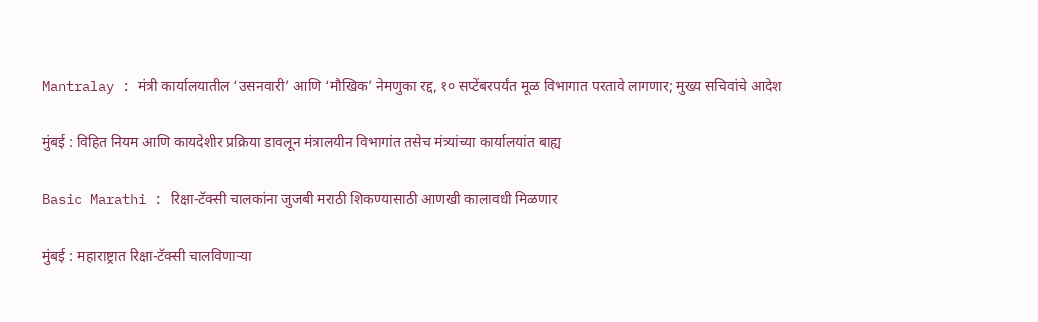Mantralay : मंत्री कार्यालयातील ‘उसनवारी’ आणि ‘मौखिक’ नेमणुका रद्द, १० सप्टेंबरपर्यंत मूळ विभागात परतावे लागणार; मुख्य सचिवांचे आदेश

मुंबई : विहित नियम आणि कायदेशीर प्रक्रिया डावलून मंत्रालयीन विभागांत तसेच मंत्र्यांच्या कार्यालयांत बाह्य

Basic Marathi : रिक्षा-टॅक्सी चालकांना जुजबी मराठी शिकण्यासाठी आणखी कालावधी मिळणार

मुंबई : महाराष्ट्रात रिक्षा-टॅक्सी चालविणाऱ्या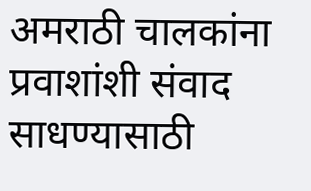अमराठी चालकांना प्रवाशांशी संवाद साधण्यासाठी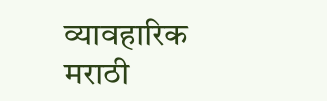व्यावहारिक मराठी